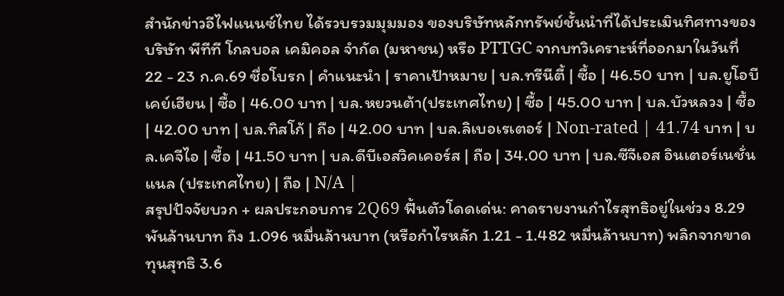สำนักข่าวอีไฟแนนซ์ไทย ได้รวบรวมมุมมอง ของบริษัทหลักทรัพย์ชั้นนำที่ได้ประเมินทิศทางของ บริษัท พีทีที โกลบอล เคมิคอล จำกัด (มหาชน) หรือ PTTGC จากบทวิเคราะห์ที่ออกมาในวันที่ 22 - 23 ก.ค.69 ชื่อโบรก | คำแนะนำ | ราคาเป้าหมาย | บล.ทรีนีตี้ | ซื้อ | 46.50 บาท | บล.ยูโอบีเคย์เฮียน | ซื้อ | 46.00 บาท | บล.หยวนต้า(ประเทศไทย) | ซื้อ | 45.00 บาท | บล.บัวหลวง | ซื้อ | 42.00 บาท | บล.ทิสโก้ | ถือ | 42.00 บาท | บล.ลิเบอเรเตอร์ | Non-rated | 41.74 บาท | บล.เคจีไอ | ซื้อ | 41.50 บาท | บล.ดีบีเอสวิคเคอร์ส | ถือ | 34.00 บาท | บล.ซีจีเอส อินเตอร์เนชั่นแนล (ประเทศไทย) | ถือ | N/A |
สรุปปัจจัยบวก + ผลประกอบการ 2Q69 ฟื้นตัวโดดเด่น: คาดรายงานกำไรสุทธิอยู่ในช่วง 8.29 พันล้านบาท ถึง 1.096 หมื่นล้านบาท (หรือกำไรหลัก 1.21 - 1.482 หมื่นล้านบาท) พลิกจากขาดทุนสุทธิ 3.6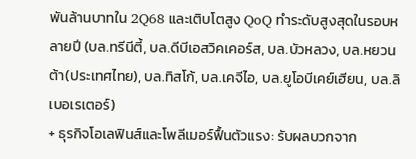พันล้านบาทใน 2Q68 และเติบโตสูง QoQ ทำระดับสูงสุดในรอบหลายปี (บล.ทรีนีตี้, บล.ดีบีเอสวิคเคอร์ส, บล.บัวหลวง, บล.หยวนต้า(ประเทศไทย), บล.ทิสโก้, บล.เคจีไอ, บล.ยูโอบีเคย์เฮียน, บล.ลิเบอเรเตอร์)
+ ธุรกิจโอเลฟินส์และโพลีเมอร์ฟื้นตัวแรง: รับผลบวกจาก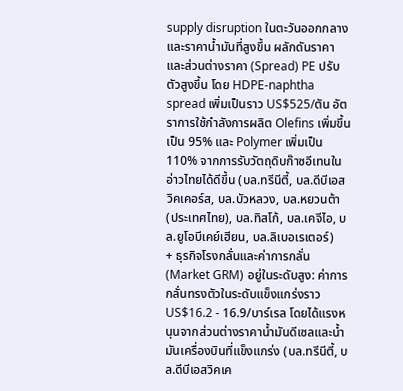supply disruption ในตะวันออกกลางและราคาน้ำมันที่สูงขึ้น ผลักดันราคาและส่วนต่างราคา (Spread) PE ปรับตัวสูงขึ้น โดย HDPE-naphtha spread เพิ่มเป็นราว US$525/ตัน อัตราการใช้กำลังการผลิต Olefins เพิ่มขึ้นเป็น 95% และ Polymer เพิ่มเป็น 110% จากการรับวัตถุดิบก๊าซอีเทนในอ่าวไทยได้ดีขึ้น (บล.ทรีนีตี้, บล.ดีบีเอสวิคเคอร์ส, บล.บัวหลวง, บล.หยวนต้า(ประเทศไทย), บล.ทิสโก้, บล.เคจีไอ, บล.ยูโอบีเคย์เฮียน, บล.ลิเบอเรเตอร์)
+ ธุรกิจโรงกลั่นและค่าการกลั่น (Market GRM) อยู่ในระดับสูง: ค่าการกลั่นทรงตัวในระดับแข็งแกร่งราว US$16.2 - 16.9/บาร์เรล โดยได้แรงหนุนจากส่วนต่างราคาน้ำมันดีเซลและน้ำมันเครื่องบินที่แข็งแกร่ง (บล.ทรีนีตี้, บล.ดีบีเอสวิคเค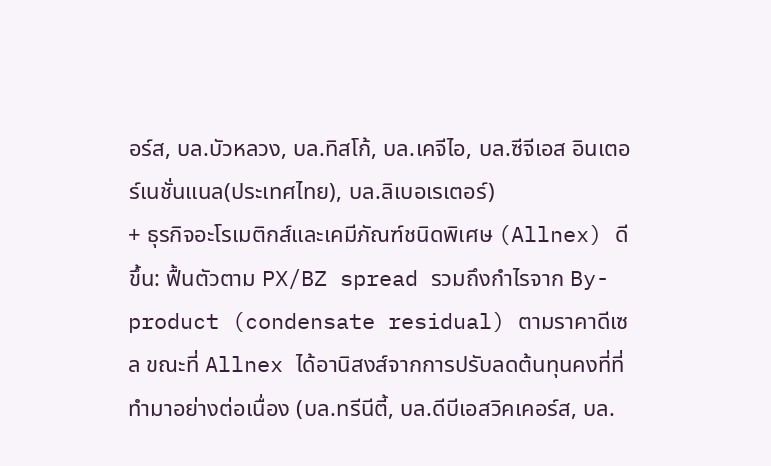อร์ส, บล.บัวหลวง, บล.ทิสโก้, บล.เคจีไอ, บล.ซีจีเอส อินเตอร์เนชั่นแนล(ประเทศไทย), บล.ลิเบอเรเตอร์)
+ ธุรกิจอะโรเมติกส์และเคมีภัณฑ์ชนิดพิเศษ (Allnex) ดีขึ้น: ฟื้นตัวตาม PX/BZ spread รวมถึงกำไรจาก By-product (condensate residual) ตามราคาดีเซล ขณะที่ Allnex ได้อานิสงส์จากการปรับลดต้นทุนคงที่ที่ทำมาอย่างต่อเนื่อง (บล.ทรีนีตี้, บล.ดีบีเอสวิคเคอร์ส, บล.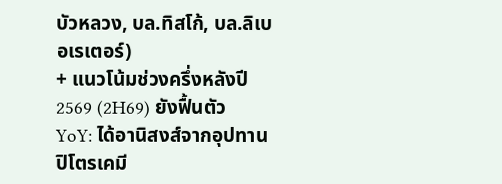บัวหลวง, บล.ทิสโก้, บล.ลิเบอเรเตอร์)
+ แนวโน้มช่วงครึ่งหลังปี 2569 (2H69) ยังฟื้นตัว YoY: ได้อานิสงส์จากอุปทานปิโตรเคมี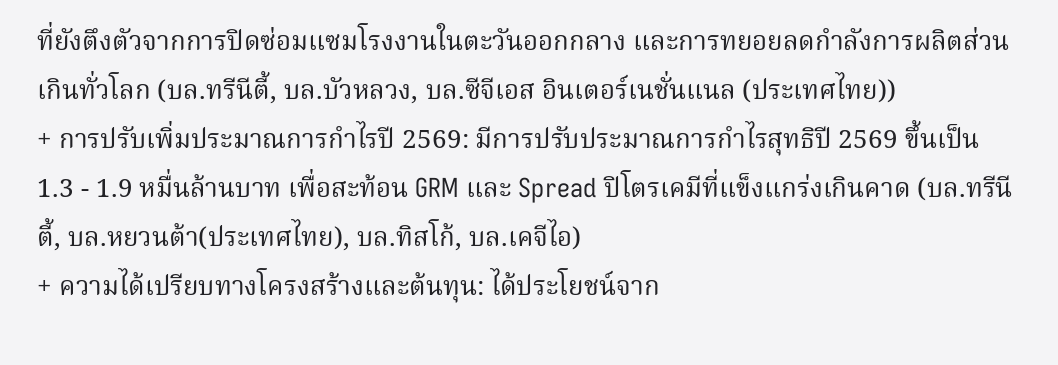ที่ยังตึงตัวจากการปิดซ่อมแซมโรงงานในตะวันออกกลาง และการทยอยลดกำลังการผลิตส่วนเกินทั่วโลก (บล.ทรีนีตี้, บล.บัวหลวง, บล.ซีจีเอส อินเตอร์เนชั่นแนล (ประเทศไทย))
+ การปรับเพิ่มประมาณการกำไรปี 2569: มีการปรับประมาณการกำไรสุทธิปี 2569 ขึ้นเป็น 1.3 - 1.9 หมื่นล้านบาท เพื่อสะท้อน GRM และ Spread ปิโตรเคมีที่แข็งแกร่งเกินคาด (บล.ทรีนีตี้, บล.หยวนต้า(ประเทศไทย), บล.ทิสโก้, บล.เคจีไอ)
+ ความได้เปรียบทางโครงสร้างและต้นทุน: ได้ประโยชน์จาก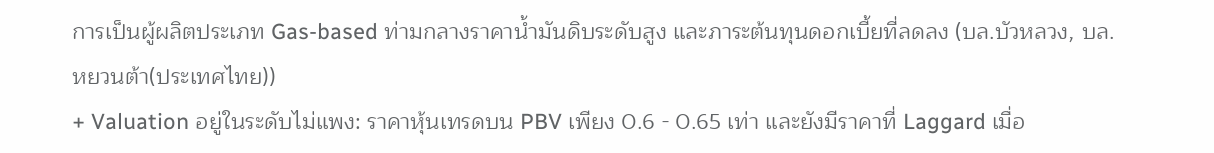การเป็นผู้ผลิตประเภท Gas-based ท่ามกลางราคาน้ำมันดิบระดับสูง และภาระต้นทุนดอกเบี้ยที่ลดลง (บล.บัวหลวง, บล.หยวนต้า(ประเทศไทย))
+ Valuation อยู่ในระดับไม่แพง: ราคาหุ้นเทรดบน PBV เพียง 0.6 - 0.65 เท่า และยังมีราคาที่ Laggard เมื่อ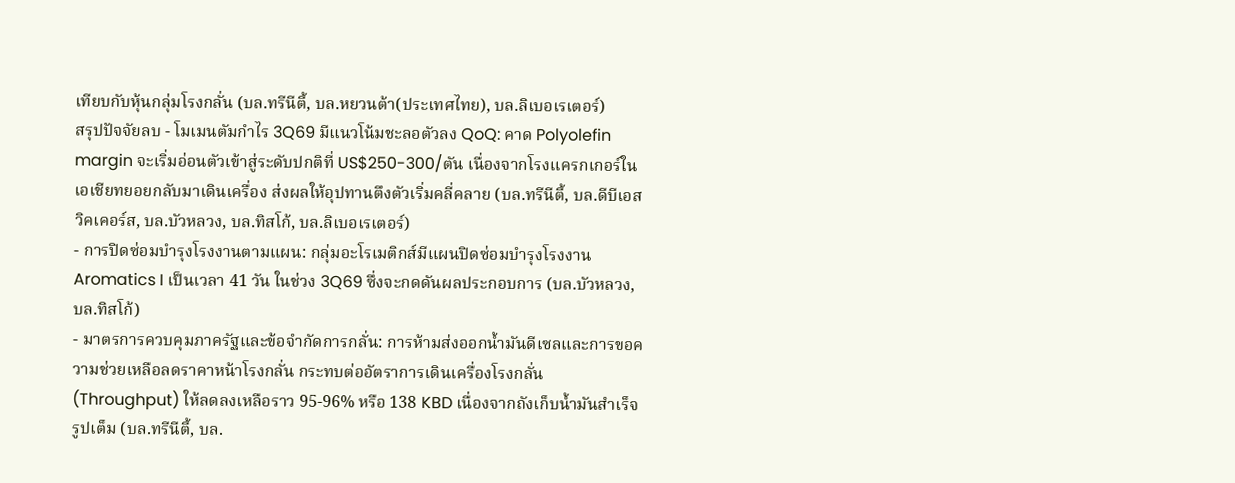เทียบกับหุ้นกลุ่มโรงกลั่น (บล.ทรีนีตี้, บล.หยวนต้า(ประเทศไทย), บล.ลิเบอเรเตอร์)
สรุปปัจจัยลบ - โมเมนตัมกำไร 3Q69 มีแนวโน้มชะลอตัวลง QoQ: คาด Polyolefin margin จะเริ่มอ่อนตัวเข้าสู่ระดับปกติที่ US$250-300/ตัน เนื่องจากโรงแครกเกอร์ในเอเชียทยอยกลับมาเดินเครื่อง ส่งผลให้อุปทานตึงตัวเริ่มคลี่คลาย (บล.ทรีนีตี้, บล.ดีบีเอสวิคเคอร์ส, บล.บัวหลวง, บล.ทิสโก้, บล.ลิเบอเรเตอร์)
- การปิดซ่อมบำรุงโรงงานตามแผน: กลุ่มอะโรเมติกส์มีแผนปิดซ่อมบำรุงโรงงาน Aromatics I เป็นเวลา 41 วัน ในช่วง 3Q69 ซึ่งจะกดดันผลประกอบการ (บล.บัวหลวง, บล.ทิสโก้)
- มาตรการควบคุมภาครัฐและข้อจำกัดการกลั่น: การห้ามส่งออกน้ำมันดีเซลและการขอความช่วยเหลือลดราคาหน้าโรงกลั่น กระทบต่ออัตราการเดินเครื่องโรงกลั่น (Throughput) ให้ลดลงเหลือราว 95-96% หรือ 138 KBD เนื่องจากถังเก็บน้ำมันสำเร็จรูปเต็ม (บล.ทรีนีตี้, บล.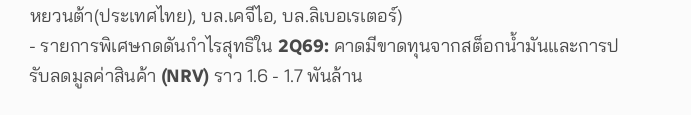หยวนต้า(ประเทศไทย), บล.เคจีไอ, บล.ลิเบอเรเตอร์)
- รายการพิเศษกดดันกำไรสุทธิใน 2Q69: คาดมีขาดทุนจากสต็อกน้ำมันและการปรับลดมูลค่าสินค้า (NRV) ราว 1.6 - 1.7 พันล้าน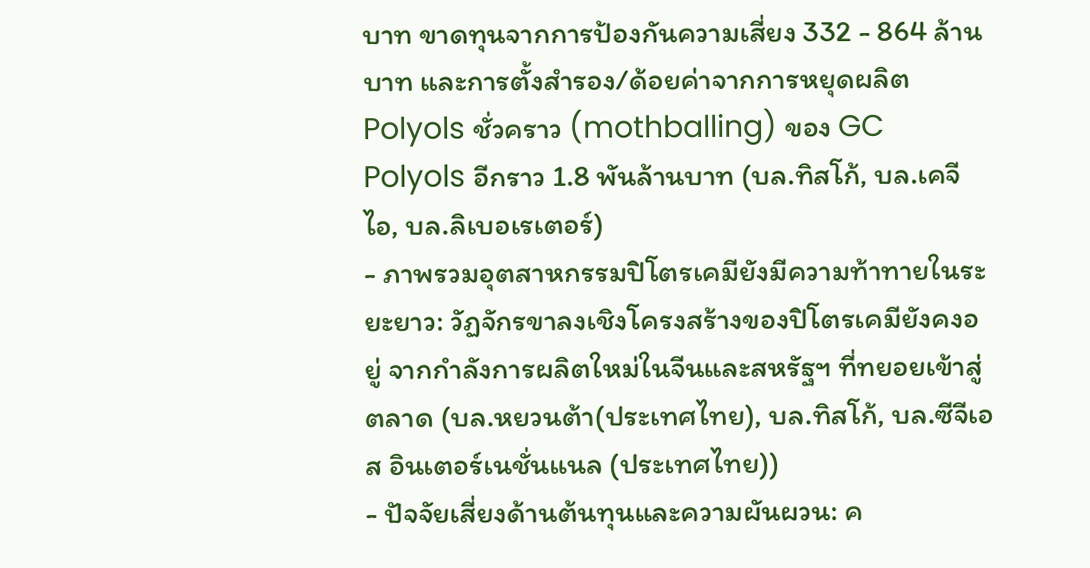บาท ขาดทุนจากการป้องกันความเสี่ยง 332 - 864 ล้านบาท และการตั้งสำรอง/ด้อยค่าจากการหยุดผลิต Polyols ชั่วคราว (mothballing) ของ GC Polyols อีกราว 1.8 พันล้านบาท (บล.ทิสโก้, บล.เคจีไอ, บล.ลิเบอเรเตอร์)
- ภาพรวมอุตสาหกรรมปิโตรเคมียังมีความท้าทายในระยะยาว: วัฏจักรขาลงเชิงโครงสร้างของปิโตรเคมียังคงอยู่ จากกำลังการผลิตใหม่ในจีนและสหรัฐฯ ที่ทยอยเข้าสู่ตลาด (บล.หยวนต้า(ประเทศไทย), บล.ทิสโก้, บล.ซีจีเอส อินเตอร์เนชั่นแนล (ประเทศไทย))
- ปัจจัยเสี่ยงด้านต้นทุนและความผันผวน: ค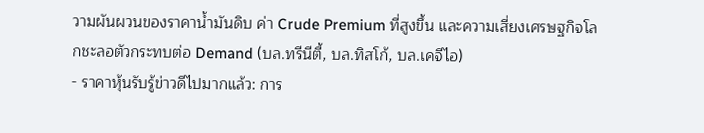วามผันผวนของราคาน้ำมันดิบ ค่า Crude Premium ที่สูงขึ้น และความเสี่ยงเศรษฐกิจโลกชะลอตัวกระทบต่อ Demand (บล.ทรีนีตี้, บล.ทิสโก้, บล.เคจีไอ)
- ราคาหุ้นรับรู้ข่าวดีไปมากแล้ว: การ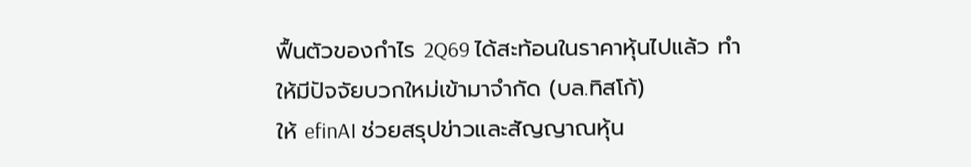ฟื้นตัวของกำไร 2Q69 ได้สะท้อนในราคาหุ้นไปแล้ว ทำให้มีปัจจัยบวกใหม่เข้ามาจำกัด (บล.ทิสโก้)
ให้ efinAI ช่วยสรุปข่าวและสัญญาณหุ้น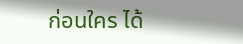ก่อนใคร ได้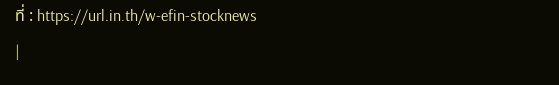ที่ : https://url.in.th/w-efin-stocknews
|